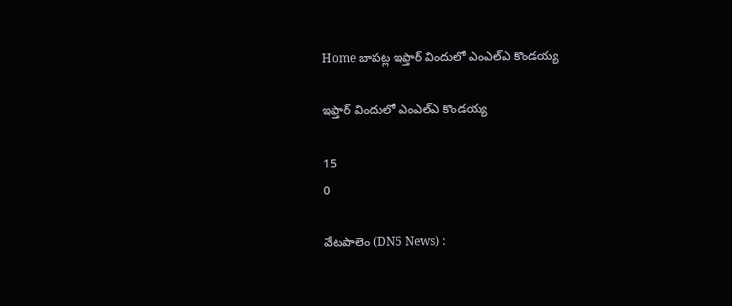Home బాపట్ల ఇఫ్తార్‌ విందులో ఎంఎల్‌ఎ కొండయ్య

ఇఫ్తార్‌ విందులో ఎంఎల్‌ఎ కొండయ్య

15
0

వేటపాలెం (DN5 News) :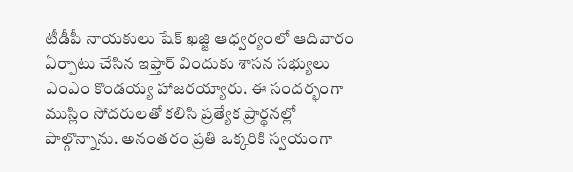టీడీపీ నాయకులు షేక్ ఖజ్జి ఆధ్వర్యంలో ఆదివారం ఏర్పాటు చేసిన ఇఫ్తార్ విందుకు శాసన సభ్యులు ఎంఎం కొండయ్య హాజరయ్యారు. ఈ సందర్భంగా ముస్లిం సోదరులతో కలిసి ప్రత్యేక ప్రార్థనల్లో పాల్గొన్నాను. అనంతరం ప్రతి ఒక్కరికి స్వయంగా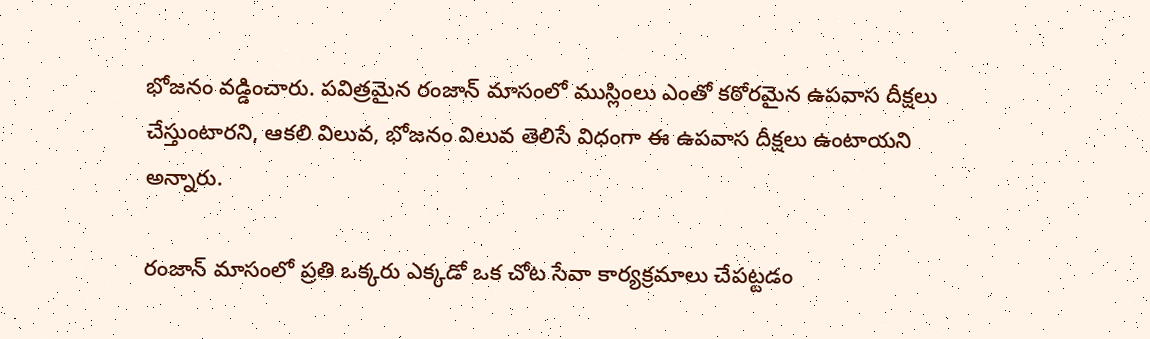భోజనం వడ్డించారు. పవిత్రమైన రంజాన్ మాసంలో ముస్లింలు ఎంతో కఠోరమైన ఉపవాస దీక్షలు చేస్తుంటారని, ఆకలి విలువ, భోజనం విలువ తెలిసే విధంగా ఈ ఉపవాస దీక్షలు ఉంటాయని అన్నారు.

రంజాన్ మాసంలో ప్రతి ఒక్కరు ఎక్కడో ఒక చోట సేవా కార్యక్రమాలు చేపట్టడం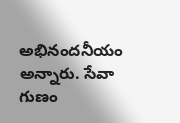అభినందనీయం అన్నారు. సేవా గుణం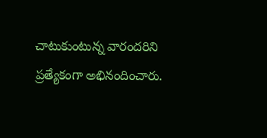చాటుకుంటున్న వారందరిని ప్రత్యేకంగా అభినందించారు.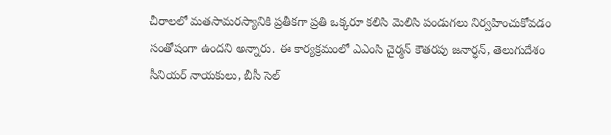చీరాలలో మతసామరస్యానికి ప్రతీకగా ప్రతి ఒక్కరూ కలిసి మెలిసి పండుగలు నిర్వహించుకోవడం సంతోషంగా ఉందని అన్నారు. ఈ కార్యక్రమంలో ఎఎంసి చైర్మన్ కౌతరపు జనార్ధన్, తెలుగుదేశం సీనియర్ నాయకులు, బీసీ సెల్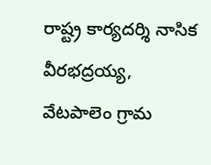రాష్ట్ర కార్యదర్శి నాసిక వీరభద్రయ్య, వేటపాలెం గ్రామ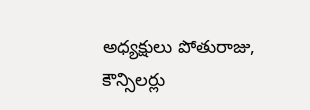అధ్యక్షులు పోతురాజు, కౌన్సిలర్లు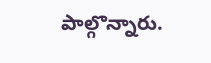పాల్గొన్నారు.